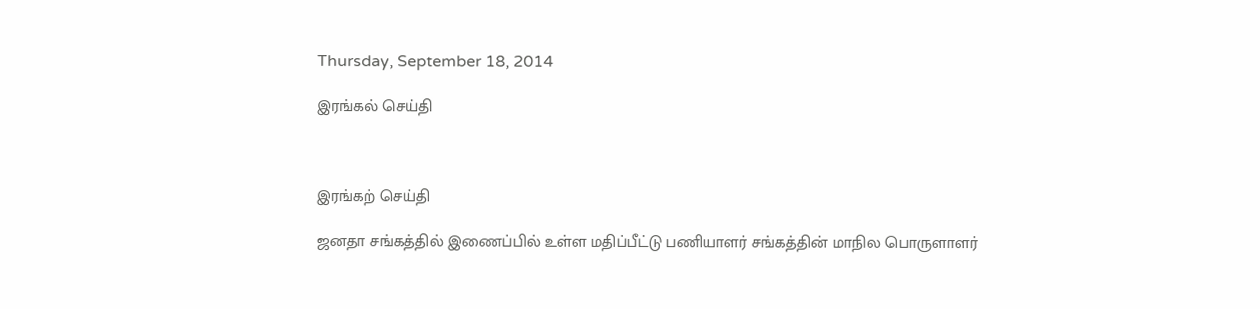Thursday, September 18, 2014

இரங்கல் செய்தி



இரங்கற் செய்தி

ஜனதா சங்கத்தில் இணைப்பில் உள்ள மதிப்பீட்டு பணியாளர் சங்கத்தின் மாநில பொருளாளர்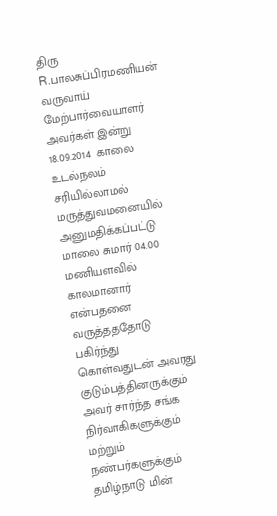திரு R.பாலசுப்பிரமணியன் வருவாய் மேற்பார்வையாளர் அவர்கள் இன்று 18.09.2014  காலை உடல்நலம் சரியில்லாமல் மருத்துவமனையில் அனுமதிக்கப்பட்டு மாலை சுமார் 04.00 மணியளவில் காலமானார் என்பதனை வருத்தததோடு பகிர்ந்து கொள்வதுடன் அவரது குடும்பத்தினருக்கும் அவர் சார்ந்த சங்க நிர்வாகிகளுக்கும்  மற்றும் நண்பர்களுக்கும் தமிழ்நாடு மின்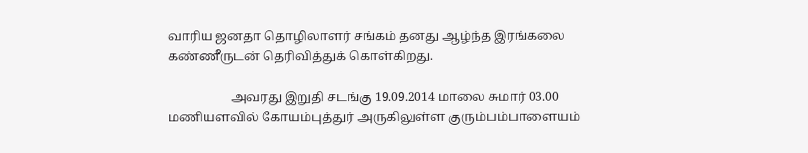வாரிய ஜனதா தொழிலாளர் சங்கம் தனது ஆழ்ந்த இரங்கலை கண்ணீருடன் தெரிவித்துக் கொள்கிறது.

                    அவரது இறுதி சடங்கு 19.09.2014 மாலை சுமார் 03.00 மணியளவில் கோயம்புத்துர் அருகிலுள்ள குரும்பம்பாளையம்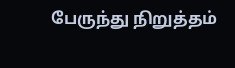பேருந்து நிறுத்தம்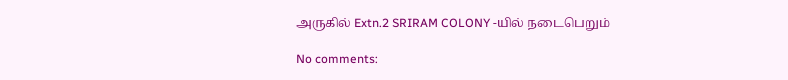அருகில் Extn.2 SRIRAM COLONY -யில் நடைபெறும்

No comments: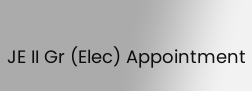JE II Gr (Elec) Appointment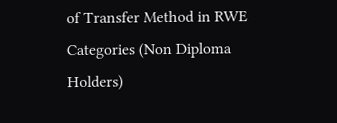of Transfer Method in RWE Categories (Non Diploma Holders)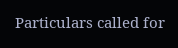Particulars called for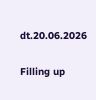dt.20.06.2026

Filling up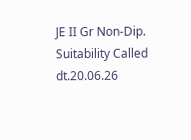JE II Gr Non-Dip. Suitability Called dt.20.06.26